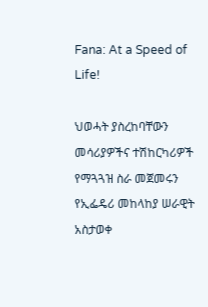Fana: At a Speed of Life!

ህወሓት ያስረከባቸውን መሳሪያዎችና ተሽከርካሪዎች የማጓጓዝ ስራ መጀመሩን የኢፌዴሪ መከላከያ ሠራዊት አስታወቀ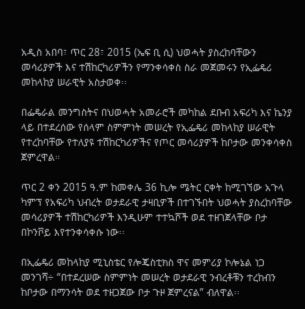አዲስ አበባ፣ ጥር 28፣ 2015 (ኤፍ ቢ ሲ) ህወሓት ያስረከባቸውን መሳሪያዎች እና ተሽከርካሪዎችን የማንቀሳቀስ ስራ መጀመሩን የኢፌዴሪ መከላከያ ሠራዊት አስታወቀ፡፡

በፌዴራል መንግስትና በህወሓት አመራሮች መካከል ደቡብ አፍሪካ እና ኬንያ ላይ በተደረሰው የሰላም ስምምነት መሠረት የኢፌዴሪ መከላከያ ሠራዊት የተረከባቸው የተለያዩ ተሽከርካሪዎችና የጦር መሳሪያዎች ከቦታው መንቀሳቀስ ጀምረዋል።

ጥር 2 ቀን 2015 ዓ.ም ከመቀሌ 36 ኪሎ ሜትር ርቀት ከሚገኘው አጉላ ካምፕ የአፍሪካ ህብረት ወታደራዊ ታዛቢዎች በተገኙበት ህወሓት ያስረከባቸው መሳሪያዎች ተሽከርካሪዎች እንዲሁም ተተኳሾች ወደ ተዘገጀላቸው ቦታ በኮንቮይ እየተንቀሳቀሱ ነው፡፡

በኢፌዴሪ መከላከያ ሚኒስቴር የሎጄስቲክስ ዋና መምሪያ ኮሎኔል ነጋ መንገሻ÷ “በተደረሠው ስምምነት መሠረት ወታደራዊ ንብረቶቹን ተረከብን ከቦታው በማንሳት ወደ ተዘጋጀው ቦታ ጉዞ ጀምረናል” ብለዋል፡፡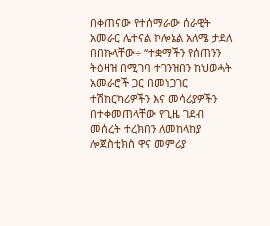በቀጠናው የተሰማራው ሰራዊት አመራር ሌተናል ኮሎኔል አለሜ ታደለ በበኩላቸው÷ “ተቋማችን የሰጠንን ትዕዛዝ በሚገባ ተገንዝበን ከህወሓት አመራሮች ጋር በመነጋገር ተሽከርካሪዎችን እና መሳሪያዎችን በተቀመጠላቸው የጊዜ ገደብ መሰረት ተረክበን ለመከላከያ ሎጀስቲክስ ዋና መምሪያ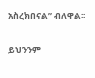አስረክበናል” ብለዋል፡፡

ይህንንም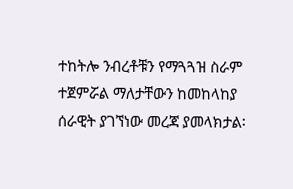ተከትሎ ንብረቶቹን የማጓጓዝ ስራም ተጀምሯል ማለታቸውን ከመከላከያ ሰራዊት ያገኘነው መረጃ ያመላክታል፡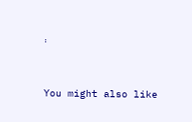፡



You might also like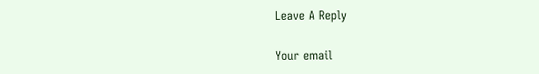Leave A Reply

Your email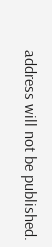address will not be published.